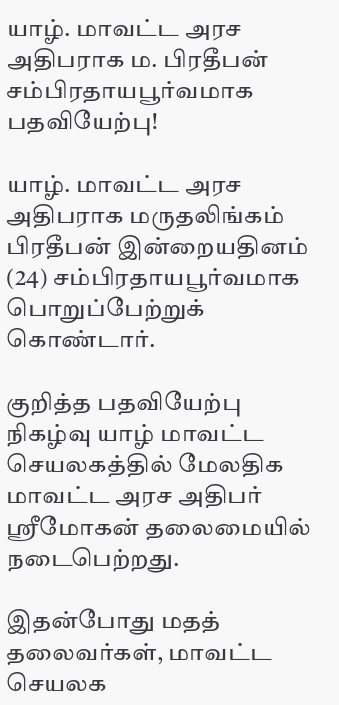யாழ். மாவட்ட அரச அதிபராக ம. பிரதீபன் சம்பிரதாயபூர்வமாக பதவியேற்பு!

யாழ். மாவட்ட அரச அதிபராக மருதலிங்கம் பிரதீபன் இன்றையதினம் (24) சம்பிரதாயபூர்வமாக பொறுப்பேற்றுக் கொண்டார்.

குறித்த பதவியேற்பு நிகழ்வு யாழ் மாவட்ட செயலகத்தில் மேலதிக மாவட்ட அரச அதிபர் ஸ்ரீமோகன் தலைமையில் நடைபெற்றது.

இதன்போது மதத் தலைவர்கள், மாவட்ட செயலக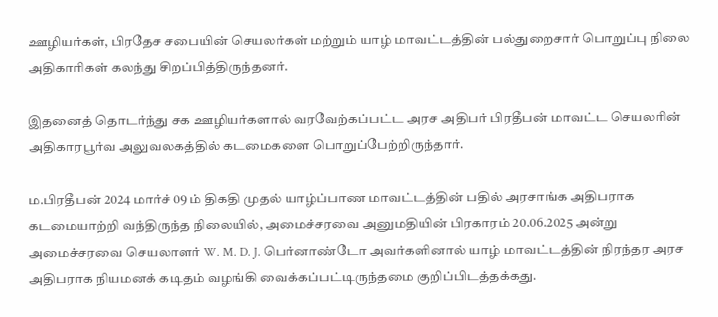ஊழியர்கள், பிரதேச சபையின் செயலர்கள் மற்றும் யாழ் மாவட்டத்தின் பல்துறைசார் பொறுப்பு நிலை அதிகாரிகள் கலந்து சிறப்பித்திருந்தனர்.

இதனைத் தொடர்ந்து சக ஊழியர்களால் வரவேற்கப்பட்ட அரச அதிபர் பிரதீபன் மாவட்ட செயலரின் அதிகாரபூர்வ அலுவலகத்தில் கடமைகளை பொறுப்பேற்றிருந்தார்.

ம.பிரதீபன் 2024 மார்ச் 09 ம் திகதி முதல் யாழ்ப்பாண மாவட்டத்தின் பதில் அரசாங்க அதிபராக கடமையாற்றி வந்திருந்த நிலையில், அமைச்சரவை அனுமதியின் பிரகாரம் 20.06.2025 அன்று அமைச்சரவை செயலாளர் W. M. D. J. பெர்னாண்டோ அவர்களினால் யாழ் மாவட்டத்தின் நிரந்தர அரச அதிபராக நியமனக் கடிதம் வழங்கி வைக்கப்பட்டிருந்தமை குறிப்பிடத்தக்கது.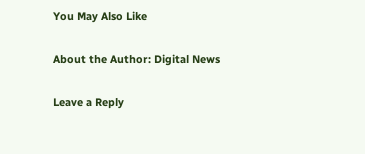You May Also Like

About the Author: Digital News

Leave a Reply